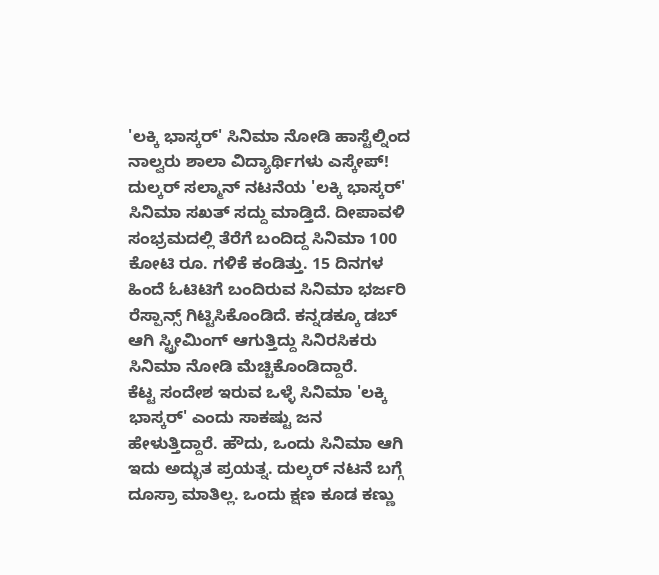'ಲಕ್ಕಿ ಭಾಸ್ಕರ್' ಸಿನಿಮಾ ನೋಡಿ ಹಾಸ್ಟೆಲ್ನಿಂದ ನಾಲ್ವರು ಶಾಲಾ ವಿದ್ಯಾರ್ಥಿಗಳು ಎಸ್ಕೇಪ್!
ದುಲ್ಕರ್ ಸಲ್ಮಾನ್ ನಟನೆಯ 'ಲಕ್ಕಿ ಭಾಸ್ಕರ್' ಸಿನಿಮಾ ಸಖತ್ ಸದ್ದು ಮಾಡ್ತಿದೆ. ದೀಪಾವಳಿ ಸಂಭ್ರಮದಲ್ಲಿ ತೆರೆಗೆ ಬಂದಿದ್ದ ಸಿನಿಮಾ 100 ಕೋಟಿ ರೂ. ಗಳಿಕೆ ಕಂಡಿತ್ತು. 15 ದಿನಗಳ ಹಿಂದೆ ಓಟಿಟಿಗೆ ಬಂದಿರುವ ಸಿನಿಮಾ ಭರ್ಜರಿ ರೆಸ್ಪಾನ್ಸ್ ಗಿಟ್ಟಿಸಿಕೊಂಡಿದೆ. ಕನ್ನಡಕ್ಕೂ ಡಬ್ ಆಗಿ ಸ್ಟ್ರೀಮಿಂಗ್ ಆಗುತ್ತಿದ್ದು ಸಿನಿರಸಿಕರು ಸಿನಿಮಾ ನೋಡಿ ಮೆಚ್ಚಿಕೊಂಡಿದ್ದಾರೆ.
ಕೆಟ್ಟ ಸಂದೇಶ ಇರುವ ಒಳ್ಳೆ ಸಿನಿಮಾ 'ಲಕ್ಕಿ ಭಾಸ್ಕರ್' ಎಂದು ಸಾಕಷ್ಟು ಜನ ಹೇಳುತ್ತಿದ್ದಾರೆ. ಹೌದು, ಒಂದು ಸಿನಿಮಾ ಆಗಿ ಇದು ಅದ್ಭುತ ಪ್ರಯತ್ನ. ದುಲ್ಕರ್ ನಟನೆ ಬಗ್ಗೆ ದೂಸ್ರಾ ಮಾತಿಲ್ಲ. ಒಂದು ಕ್ಷಣ ಕೂಡ ಕಣ್ಣು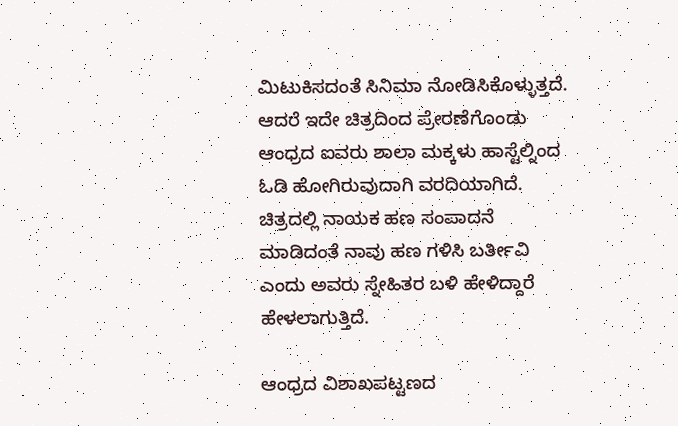ಮಿಟುಕಿಸದಂತೆ ಸಿನಿಮಾ ನೋಡಿಸಿಕೊಳ್ಳುತ್ತದೆ. ಆದರೆ ಇದೇ ಚಿತ್ರದಿಂದ ಪ್ರೇರಣೆಗೊಂಡು ಆಂಧ್ರದ ಐವರು ಶಾಲಾ ಮಕ್ಕಳು ಹಾಸ್ಟೆಲ್ನಿಂದ ಓಡಿ ಹೋಗಿರುವುದಾಗಿ ವರದಿಯಾಗಿದೆ. ಚಿತ್ರದಲ್ಲಿ ನಾಯಕ ಹಣ ಸಂಪಾದನೆ ಮಾಡಿದಂತೆ ನಾವು ಹಣ ಗಳಿಸಿ ಬರ್ತೀವಿ ಎಂದು ಅವರು ಸ್ನೇಹಿತರ ಬಳಿ ಹೇಳಿದ್ದಾರೆ ಹೇಳಲಾಗುತ್ತಿದೆ.

ಆಂಧ್ರದ ವಿಶಾಖಪಟ್ಟಣದ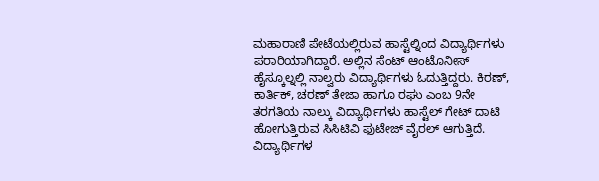ಮಹಾರಾಣಿ ಪೇಟೆಯಲ್ಲಿರುವ ಹಾಸ್ಟೆಲ್ನಿಂದ ವಿದ್ಯಾರ್ಥಿಗಳು ಪರಾರಿಯಾಗಿದ್ದಾರೆ. ಅಲ್ಲಿನ ಸೆಂಟ್ ಆಂಟೊನೀಸ್ ಹೈಸ್ಕೂಲ್ನಲ್ಲಿ ನಾಲ್ವರು ವಿದ್ಯಾರ್ಥಿಗಳು ಓದುತ್ತಿದ್ದರು. ಕಿರಣ್, ಕಾರ್ತಿಕ್, ಚರಣ್ ತೇಜಾ ಹಾಗೂ ರಘು ಎಂಬ 9ನೇ ತರಗತಿಯ ನಾಲ್ಕು ವಿದ್ಯಾರ್ಥಿಗಳು ಹಾಸ್ಟೆಲ್ ಗೇಟ್ ದಾಟಿ ಹೋಗುತ್ತಿರುವ ಸಿಸಿಟಿವಿ ಫುಟೇಜ್ ವೈರಲ್ ಆಗುತ್ತಿದೆ. ವಿದ್ಯಾರ್ಥಿಗಳ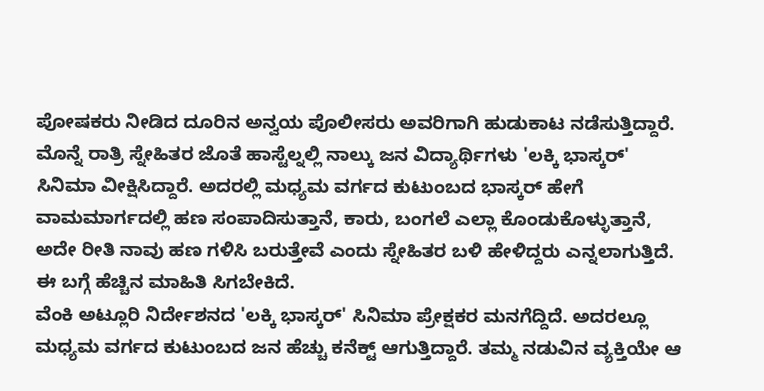ಪೋಷಕರು ನೀಡಿದ ದೂರಿನ ಅನ್ವಯ ಪೊಲೀಸರು ಅವರಿಗಾಗಿ ಹುಡುಕಾಟ ನಡೆಸುತ್ತಿದ್ದಾರೆ.
ಮೊನ್ನೆ ರಾತ್ರಿ ಸ್ನೇಹಿತರ ಜೊತೆ ಹಾಸ್ಟೆಲ್ನಲ್ಲಿ ನಾಲ್ಕು ಜನ ವಿದ್ಯಾರ್ಥಿಗಳು 'ಲಕ್ಕಿ ಭಾಸ್ಕರ್' ಸಿನಿಮಾ ವೀಕ್ಷಿಸಿದ್ದಾರೆ. ಅದರಲ್ಲಿ ಮಧ್ಯಮ ವರ್ಗದ ಕುಟುಂಬದ ಭಾಸ್ಕರ್ ಹೇಗೆ ವಾಮಮಾರ್ಗದಲ್ಲಿ ಹಣ ಸಂಪಾದಿಸುತ್ತಾನೆ, ಕಾರು, ಬಂಗಲೆ ಎಲ್ಲಾ ಕೊಂಡುಕೊಳ್ಳುತ್ತಾನೆ, ಅದೇ ರೀತಿ ನಾವು ಹಣ ಗಳಿಸಿ ಬರುತ್ತೇವೆ ಎಂದು ಸ್ನೇಹಿತರ ಬಳಿ ಹೇಳಿದ್ದರು ಎನ್ನಲಾಗುತ್ತಿದೆ. ಈ ಬಗ್ಗೆ ಹೆಚ್ಚಿನ ಮಾಹಿತಿ ಸಿಗಬೇಕಿದೆ.
ವೆಂಕಿ ಅಟ್ಲೂರಿ ನಿರ್ದೇಶನದ 'ಲಕ್ಕಿ ಭಾಸ್ಕರ್' ಸಿನಿಮಾ ಪ್ರೇಕ್ಷಕರ ಮನಗೆದ್ದಿದೆ. ಅದರಲ್ಲೂ ಮಧ್ಯಮ ವರ್ಗದ ಕುಟುಂಬದ ಜನ ಹೆಚ್ಚು ಕನೆಕ್ಟ್ ಆಗುತ್ತಿದ್ದಾರೆ. ತಮ್ಮ ನಡುವಿನ ವ್ಯಕ್ತಿಯೇ ಆ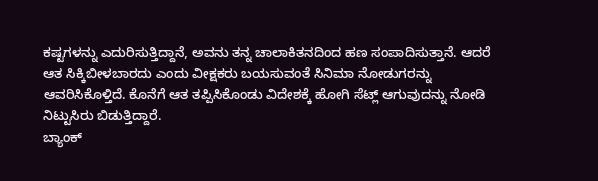ಕಷ್ಟಗಳನ್ನು ಎದುರಿಸುತ್ತಿದ್ದಾನೆ, ಅವನು ತನ್ನ ಚಾಲಾಕಿತನದಿಂದ ಹಣ ಸಂಪಾದಿಸುತ್ತಾನೆ. ಆದರೆ ಆತ ಸಿಕ್ಕಿಬೀಳಬಾರದು ಎಂದು ವೀಕ್ಷಕರು ಬಯಸುವಂತೆ ಸಿನಿಮಾ ನೋಡುಗರನ್ನು ಆವರಿಸಿಕೊಳ್ತಿದೆ. ಕೊನೆಗೆ ಆತ ತಪ್ಪಿಸಿಕೊಂಡು ವಿದೇಶಕ್ಕೆ ಹೋಗಿ ಸೆಟ್ಲ್ ಆಗುವುದನ್ನು ನೋಡಿ ನಿಟ್ಟುಸಿರು ಬಿಡುತ್ತಿದ್ದಾರೆ.
ಬ್ಯಾಂಕ್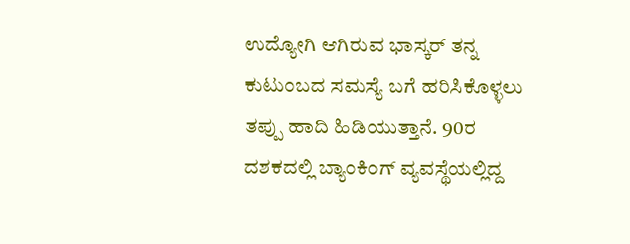ಉದ್ಯೋಗಿ ಆಗಿರುವ ಭಾಸ್ಕರ್ ತನ್ನ ಕುಟುಂಬದ ಸಮಸ್ಯೆ ಬಗೆ ಹರಿಸಿಕೊಳ್ಳಲು ತಪ್ಪು ಹಾದಿ ಹಿಡಿಯುತ್ತಾನೆ. 90ರ ದಶಕದಲ್ಲಿ ಬ್ಯಾಂಕಿಂಗ್ ವ್ಯವಸ್ಥೆಯಲ್ಲಿದ್ದ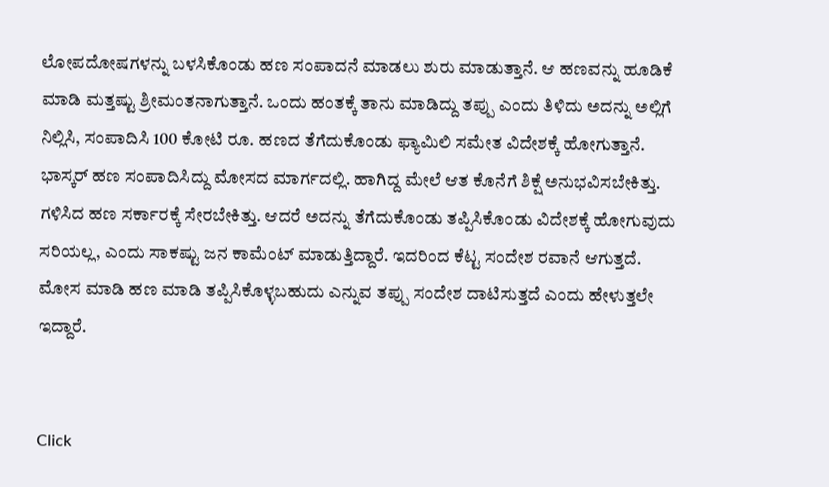ಲೋಪದೋಷಗಳನ್ನು ಬಳಸಿಕೊಂಡು ಹಣ ಸಂಪಾದನೆ ಮಾಡಲು ಶುರು ಮಾಡುತ್ತಾನೆ. ಆ ಹಣವನ್ನು ಹೂಡಿಕೆ ಮಾಡಿ ಮತ್ತಷ್ಟು ಶ್ರೀಮಂತನಾಗುತ್ತಾನೆ. ಒಂದು ಹಂತಕ್ಕೆ ತಾನು ಮಾಡಿದ್ದು ತಪ್ಪು ಎಂದು ತಿಳಿದು ಅದನ್ನು ಅಲ್ಲಿಗೆ ನಿಲ್ಲಿಸಿ, ಸಂಪಾದಿಸಿ 100 ಕೋಟಿ ರೂ. ಹಣದ ತೆಗೆದುಕೊಂಡು ಫ್ಯಾಮಿಲಿ ಸಮೇತ ವಿದೇಶಕ್ಕೆ ಹೋಗುತ್ತಾನೆ.
ಭಾಸ್ಕರ್ ಹಣ ಸಂಪಾದಿಸಿದ್ದು ಮೋಸದ ಮಾರ್ಗದಲ್ಲಿ. ಹಾಗಿದ್ದ ಮೇಲೆ ಆತ ಕೊನೆಗೆ ಶಿಕ್ಷೆ ಅನುಭವಿಸಬೇಕಿತ್ತು. ಗಳಿಸಿದ ಹಣ ಸರ್ಕಾರಕ್ಕೆ ಸೇರಬೇಕಿತ್ತು. ಆದರೆ ಅದನ್ನು ತೆಗೆದುಕೊಂಡು ತಪ್ಪಿಸಿಕೊಂಡು ವಿದೇಶಕ್ಕೆ ಹೋಗುವುದು ಸರಿಯಲ್ಲ, ಎಂದು ಸಾಕಷ್ಟು ಜನ ಕಾಮೆಂಟ್ ಮಾಡುತ್ತಿದ್ದಾರೆ. ಇದರಿಂದ ಕೆಟ್ಟ ಸಂದೇಶ ರವಾನೆ ಆಗುತ್ತದೆ. ಮೋಸ ಮಾಡಿ ಹಣ ಮಾಡಿ ತಪ್ಪಿಸಿಕೊಳ್ಳಬಹುದು ಎನ್ನುವ ತಪ್ಪು ಸಂದೇಶ ದಾಟಿಸುತ್ತದೆ ಎಂದು ಹೇಳುತ್ತಲೇ ಇದ್ದಾರೆ.


Click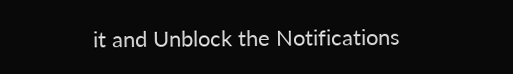it and Unblock the Notifications